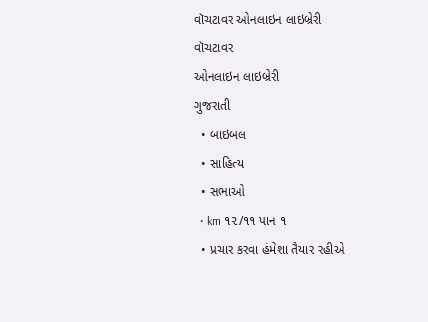વૉચટાવર ઓનલાઇન લાઇબ્રેરી
વૉચટાવર
ઓનલાઇન લાઇબ્રેરી
ગુજરાતી
  • બાઇબલ
  • સાહિત્ય
  • સભાઓ
  • km ૧૨/૧૧ પાન ૧
  • પ્રચાર કરવા હંમેશા તૈયાર રહીએ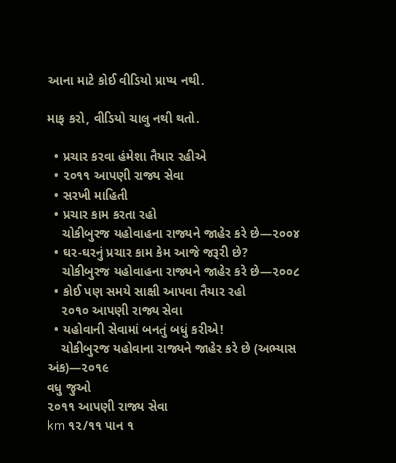આના માટે કોઈ વીડિયો પ્રાપ્ય નથી.

માફ કરો, વીડિયો ચાલુ નથી થતો.

  • પ્રચાર કરવા હંમેશા તૈયાર રહીએ
  • ૨૦૧૧ આપણી રાજ્ય સેવા
  • સરખી માહિતી
  • પ્રચાર કામ કરતા રહો
    ચોકીબુરજ યહોવાહના રાજ્યને જાહેર કરે છે—૨૦૦૪
  • ઘર-ઘરનું પ્રચાર કામ કેમ આજે જરૂરી છે?
    ચોકીબુરજ યહોવાહના રાજ્યને જાહેર કરે છે—૨૦૦૮
  • કોઈ પણ સમયે સાક્ષી આપવા તૈયાર રહો
    ૨૦૧૦ આપણી રાજ્ય સેવા
  • યહોવાની સેવામાં બનતું બધું કરીએ!
    ચોકીબુરજ યહોવાના રાજ્યને જાહેર કરે છે (અભ્યાસ અંક)—૨૦૧૯
વધુ જુઓ
૨૦૧૧ આપણી રાજ્ય સેવા
km ૧૨/૧૧ પાન ૧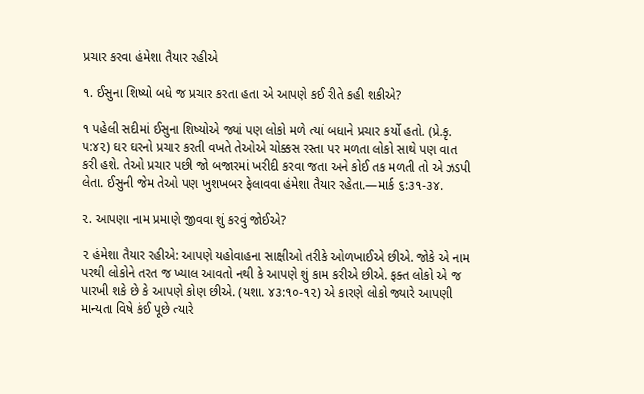પ્રચાર કરવા હંમેશા તૈયાર રહીએ

૧. ઈસુના શિષ્યો બધે જ પ્રચાર કરતા હતા એ આપણે કઈ રીતે કહી શકીએ?

૧ પહેલી સદીમાં ઈસુના શિષ્યોએ જ્યાં પણ લોકો મળે ત્યાં બધાને પ્રચાર કર્યો હતો. (પ્રે.કૃ. ૫:૪૨) ઘર ઘરનો પ્રચાર કરતી વખતે તેઓએ ચોક્કસ રસ્તા પર મળતા લોકો સાથે પણ વાત કરી હશે. તેઓ પ્રચાર પછી જો બજારમાં ખરીદી કરવા જતા અને કોઈ તક મળતી તો એ ઝડપી લેતા. ઈસુની જેમ તેઓ પણ ખુશખબર ફેલાવવા હંમેશા તૈયાર રહેતા.—માર્ક ૬:૩૧-૩૪.

૨. આપણા નામ પ્રમાણે જીવવા શું કરવું જોઈએ?

૨ હંમેશા તૈયાર રહીએ: આપણે યહોવાહના સાક્ષીઓ તરીકે ઓળખાઈએ છીએ. જોકે એ નામ પરથી લોકોને તરત જ ખ્યાલ આવતો નથી કે આપણે શું કામ કરીએ છીએ. ફક્ત લોકો એ જ પારખી શકે છે કે આપણે કોણ છીએ. (યશા. ૪૩:૧૦-૧૨) એ કારણે લોકો જ્યારે આપણી માન્યતા વિષે કંઈ પૂછે ત્યારે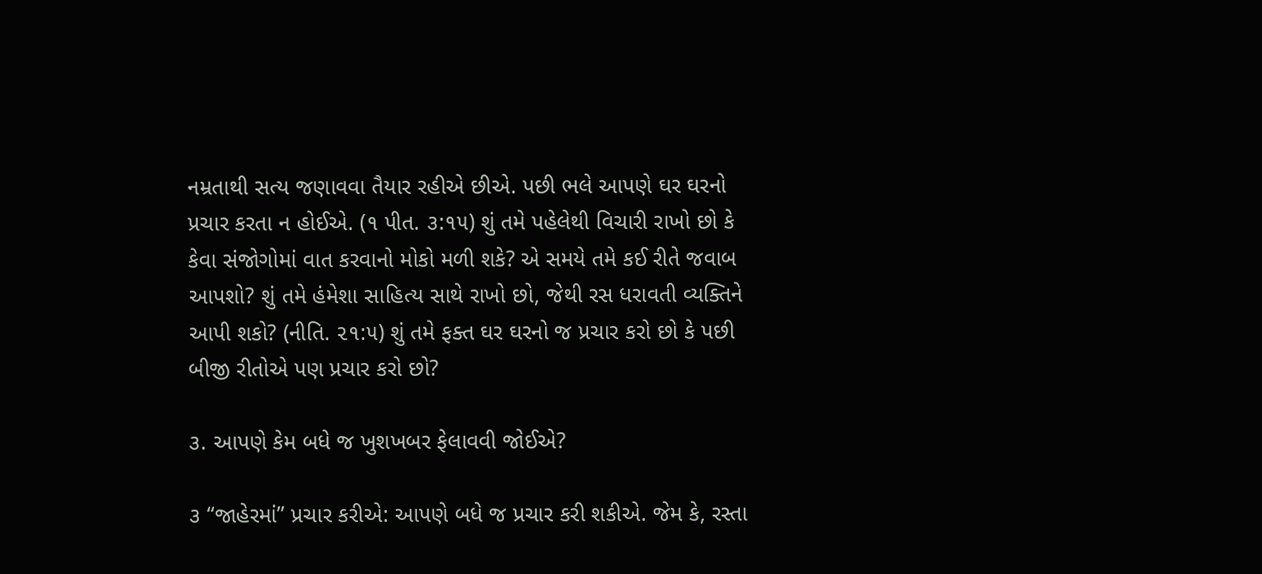નમ્રતાથી સત્ય જણાવવા તૈયાર રહીએ છીએ. પછી ભલે આપણે ઘર ઘરનો પ્રચાર કરતા ન હોઈએ. (૧ પીત. ૩:૧૫) શું તમે પહેલેથી વિચારી રાખો છો કે કેવા સંજોગોમાં વાત કરવાનો મોકો મળી શકે? એ સમયે તમે કઈ રીતે જવાબ આપશો? શું તમે હંમેશા સાહિત્ય સાથે રાખો છો, જેથી રસ ધરાવતી વ્યક્તિને આપી શકો? (નીતિ. ૨૧:૫) શું તમે ફક્ત ઘર ઘરનો જ પ્રચાર કરો છો કે પછી બીજી રીતોએ પણ પ્રચાર કરો છો?

૩. આપણે કેમ બધે જ ખુશખબર ફેલાવવી જોઈએ?

૩ “જાહેરમાં” પ્રચાર કરીએ: આપણે બધે જ પ્રચાર કરી શકીએ. જેમ કે, રસ્તા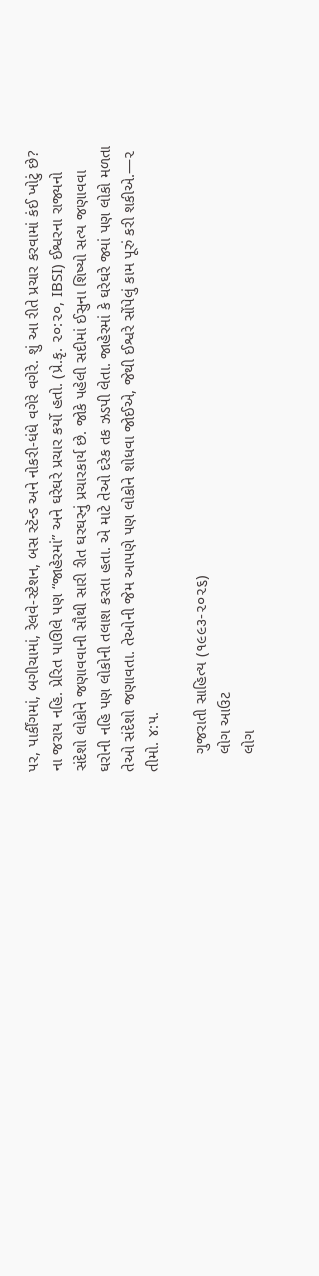પર, પાર્કીંગમાં, બગીચામાં, રેલવે-સ્ટેશન, બસ સ્ટૅન્ડ અને નોકરી-ધંધે વગેરે વગેરે. શું આ રીતે પ્રચાર કરવામાં કંઈ ખોટું છે? ના જરાય નહિ. પ્રેરિત પાઊલે પણ “જાહેરમાં” અને ઘરેઘરે પ્રચાર કર્યો હતો. (પ્રે.કૃ. ૨૦:૨૦, IBSI) ઈશ્વરના રાજ્યનો સંદેશો લોકોને જણાવવાની સૌથી સારી રીત ઘરઘરનું પ્રચારકાર્ય છે. જોકે પહેલી સદીમાં ઈસુના શિષ્યો સત્ય જણાવવા ઘરોની નહિ પણ લોકોની તલાશ કરતા હતા. એ માટે તેઓ દરેક તક ઝડપી લેતા. જાહેરમાં કે ઘરેઘરે જ્યાં પણ લોકો મળતા તેઓ સંદેશો જણાવતા. તેઓની જેમ આપણે પણ લોકોને શોધવા જોઈએ, જેથી ઈશ્વરે સોંપેલું કામ પૂરું કરી શકીએ.—૨ તીમો. ૪:૫.

    ગુજરાતી સાહિત્ય (૧૯૯૩-૨૦૨૬)
    લોગ આઉટ
    લોગ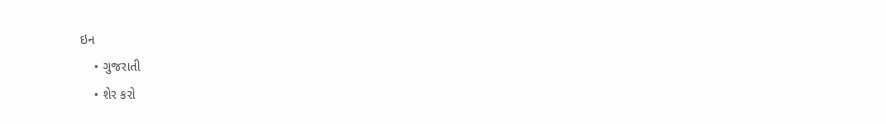ઇન
    • ગુજરાતી
    • શેર કરો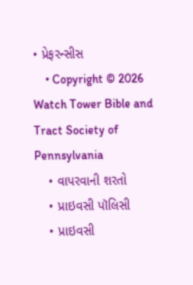• પ્રેફરન્સીસ
    • Copyright © 2026 Watch Tower Bible and Tract Society of Pennsylvania
    • વાપરવાની શરતો
    • પ્રાઇવસી પૉલિસી
    • પ્રાઇવસી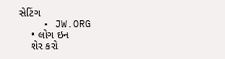સેટિંગ
    • JW.ORG
    • લોગ ઇન
    શેર કરો